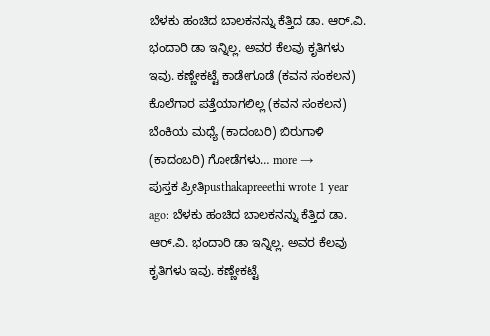ಬೆಳಕು ಹಂಚಿದ ಬಾಲಕನನ್ನು ಕೆತ್ತಿದ ಡಾ. ಆರ್.ವಿ. ಭಂದಾರಿ ಡಾ ಇನ್ನಿಲ್ಲ. ಅವರ ಕೆಲವು ಕೃತಿಗಳು ಇವು. ಕಣ್ಣೇಕಟ್ಟೆ ಕಾಡೇಗೂಡೆ (ಕವನ ಸಂಕಲನ) ಕೊಲೆಗಾರ ಪತ್ತೆಯಾಗಲಿಲ್ಲ (ಕವನ ಸಂಕಲನ) ಬೆಂಕಿಯ ಮಧ್ಯೆ (ಕಾದಂಬರಿ) ಬಿರುಗಾಳಿ (ಕಾದಂಬರಿ) ಗೋಡೆಗಳು… more →
ಪುಸ್ತಕ ಪ್ರೀತಿpusthakapreeethi wrote 1 year ago: ಬೆಳಕು ಹಂಚಿದ ಬಾಲಕನನ್ನು ಕೆತ್ತಿದ ಡಾ. ಆರ್.ವಿ. ಭಂದಾರಿ ಡಾ ಇನ್ನಿಲ್ಲ. ಅವರ ಕೆಲವು ಕೃತಿಗಳು ಇವು. ಕಣ್ಣೇಕಟ್ಟೆ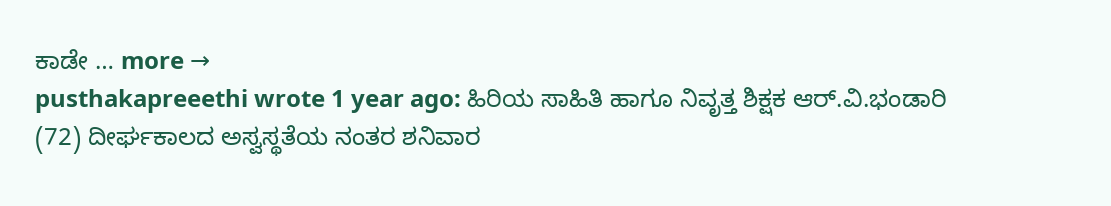ಕಾಡೇ … more →
pusthakapreeethi wrote 1 year ago: ಹಿರಿಯ ಸಾಹಿತಿ ಹಾಗೂ ನಿವೃತ್ತ ಶಿಕ್ಷಕ ಆರ್.ವಿ.ಭಂಡಾರಿ (72) ದೀರ್ಘಕಾಲದ ಅಸ್ವಸ್ಥತೆಯ ನಂತರ ಶನಿವಾರ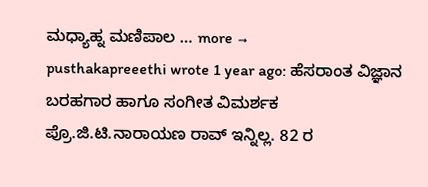ಮಧ್ಯಾಹ್ನ ಮಣಿಪಾಲ … more →
pusthakapreeethi wrote 1 year ago: ಹೆಸರಾಂತ ವಿಜ್ಞಾನ ಬರಹಗಾರ ಹಾಗೂ ಸಂಗೀತ ವಿಮರ್ಶಕ ಪ್ರೊ.ಜಿ.ಟಿ.ನಾರಾಯಣ ರಾವ್ ಇನ್ನಿಲ್ಲ. 82 ರ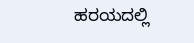ಹರಯದಲ್ಲಿ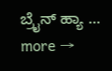ಬ್ರೈನ್ ಹ್ಯಾ … more →